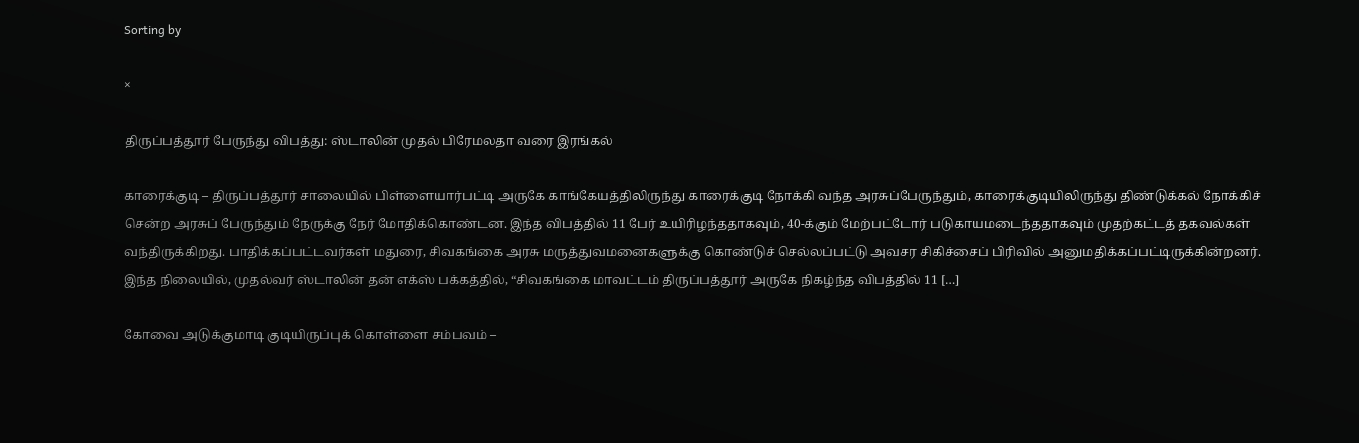Sorting by

×

திருப்பத்தூர் பேருந்து விபத்து: ஸ்டாலின் முதல் பிரேமலதா வரை இரங்கல்

காரைக்குடி – திருப்பத்தூர் சாலையில் பிள்ளையார்பட்டி அருகே காங்கேயத்திலிருந்து காரைக்குடி நோக்கி வந்த அரசுப்பேருந்தும், காரைக்குடியிலிருந்து திண்டுக்கல் நோக்கிச் சென்ற அரசுப் பேருந்தும் நேருக்கு நேர் மோதிக்கொண்டன. இந்த விபத்தில் 11 பேர் உயிரிழந்ததாகவும், 40-க்கும் மேற்பட்டோர் படுகாயமடைந்ததாகவும் முதற்கட்டத் தகவல்கள் வந்திருக்கிறது. பாதிக்கப்பட்டவர்கள் மதுரை, சிவகங்கை அரசு மருத்துவமனைகளுக்கு கொண்டுச் செல்லப்பட்டு அவசர சிகிச்சைப் பிரிவில் அனுமதிக்கப்பட்டிருக்கின்றனர். இந்த நிலையில், முதல்வர் ஸ்டாலின் தன் எக்ஸ் பக்கத்தில், “சிவகங்கை மாவட்டம் திருப்பத்தூர் அருகே நிகழ்ந்த விபத்தில் 11 […]

கோவை அடுக்குமாடி குடியிருப்புக் கொள்ளை சம்பவம் –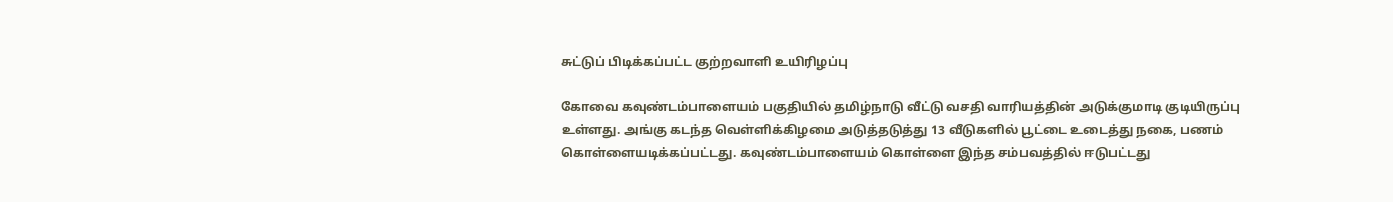சுட்டுப் பிடிக்கப்பட்ட குற்றவாளி உயிரிழப்பு

கோவை கவுண்டம்பாளையம் பகுதியில் தமிழ்நாடு வீட்டு வசதி வாரியத்தின் அடுக்குமாடி குடியிருப்பு உள்ளது. அங்கு கடந்த வெள்ளிக்கிழமை அடுத்தடுத்து 13 வீடுகளில் பூட்டை உடைத்து நகை, பணம் கொள்ளையடிக்கப்பட்டது. கவுண்டம்பாளையம் கொள்ளை இந்த சம்பவத்தில் ஈடுபட்டது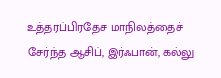உத்தரப்பிரதேச மாநிலத்தைச் சேர்ந்த ஆசிப், இர்ஃபான், கல்லு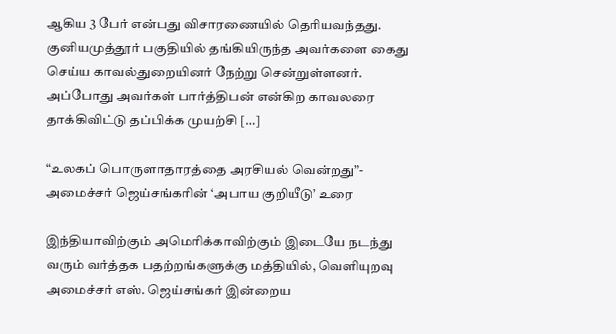ஆகிய 3 பேர் என்பது விசாரணையில் தெரியவந்தது. குனியமுத்தூர் பகுதியில் தங்கியிருந்த அவர்களை கைது செய்ய காவல்துறையினர் நேற்று சென்றுள்ளனர். அப்போது அவர்கள் பார்த்திபன் என்கிற காவலரை தாக்கிவிட்டு தப்பிக்க முயற்சி […]

“உலகப் பொருளாதாரத்தை அரசியல் வென்றது”- அமைச்சர் ஜெய்சங்கரின் ‘அபாய குறியீடு’ உரை

இந்தியாவிற்கும் அமெரிக்காவிற்கும் இடையே நடந்து வரும் வர்த்தக பதற்றங்களுக்கு மத்தியில், வெளியுறவு அமைச்சர் எஸ். ஜெய்சங்கர் இன்றைய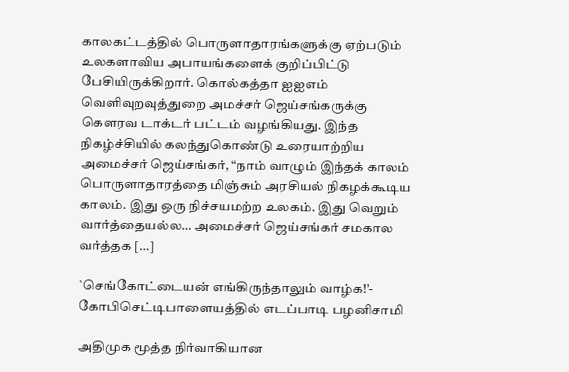காலகட்டத்தில் பொருளாதாரங்களுக்கு ஏற்படும் உலகளாவிய அபாயங்களைக் குறிப்பிட்டு பேசியிருக்கிறார். கொல்கத்தா ஐஐஎம் வெளிவுறவுத்துறை அமச்சர் ஜெய்சங்கருக்கு கௌரவ டாக்டர் பட்டம் வழங்கியது. இந்த நிகழ்ச்சியில் கலந்துகொண்டு உரையாற்றிய அமைச்சர் ஜெய்சங்கர், “நாம் வாழும் இந்தக் காலம் பொருளாதாரத்தை மிஞ்சும் அரசியல் நிகழக்கூடிய காலம். இது ஒரு நிச்சயமற்ற உலகம். இது வெறும் வார்த்தையல்ல… அமைச்சர் ஜெய்சங்கர் சமகால வர்த்தக […]

`செங்கோட்டையன் எங்கிருந்தாலும் வாழ்க!’- கோபிசெட்டிபாளையத்தில் எடப்பாடி பழனிசாமி

அதிமுக மூத்த நிர்வாகியான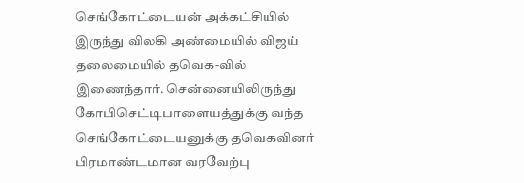செங்கோட்டையன் அக்கட்சியில் இருந்து விலகி அண்மையில் விஜய் தலைமையில் தவெக-வில் இணைந்தார். சென்னையிலிருந்து கோபிசெட்டிபாளையத்துக்கு வந்த செங்கோட்டையனுக்கு தவெகவினர் பிரமாண்டமான வரவேற்பு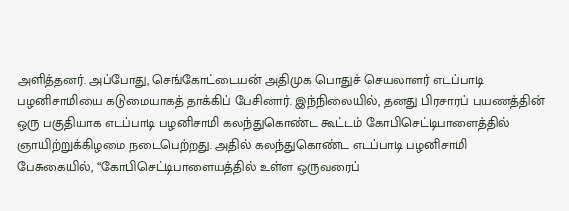அளித்தனர். அப்போது, செங்கோட்டையன் அதிமுக பொதுச் செயலாளர் எடப்பாடி பழனிசாமியை கடுமையாகத் தாக்கிப் பேசினார். இந்நிலையில், தனது பிரசாரப் பயணத்தின் ஒரு பகுதியாக எடப்பாடி பழனிசாமி கலந்துகொண்ட கூட்டம் கோபிசெட்டிபாளைத்தில் ஞாயிற்றுக்கிழமை நடைபெற்றது. அதில் கலந்துகொண்ட எடப்பாடி பழனிசாமி பேசுகையில், “கோபிசெட்டிபாளையத்தில் உள்ள ஒருவரைப்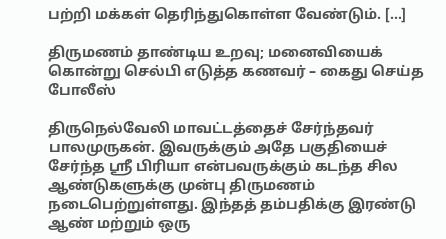பற்றி மக்கள் தெரிந்துகொள்ள வேண்டும். […]

திருமணம் தாண்டிய உறவு; மனைவியைக் கொன்று செல்பி எடுத்த கணவர் – கைது செய்த போலீஸ்

திருநெல்வேலி மாவட்டத்தைச் சேர்ந்தவர் பாலமுருகன். இவருக்கும் அதே பகுதியைச் சேர்ந்த ஸ்ரீ பிரியா என்பவருக்கும் கடந்த சில ஆண்டுகளுக்கு முன்பு திருமணம் நடைபெற்றுள்ளது. இந்தத் தம்பதிக்கு இரண்டு ஆண் மற்றும் ஒரு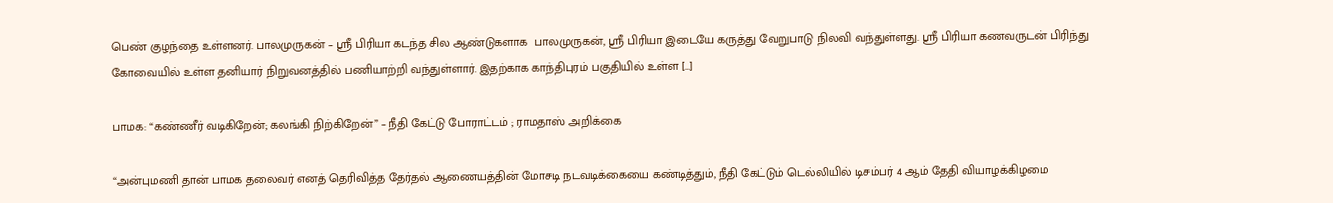பெண் குழந்தை உள்ளனர். பாலமுருகன் – ஶ்ரீ பிரியா கடந்த சில ஆண்டுகளாக  பாலமுருகன், ஶ்ரீ பிரியா இடையே கருத்து வேறுபாடு நிலவி வந்துள்ளது. ஶ்ரீ பிரியா கணவருடன் பிரிந்து கோவையில் உள்ள தனியார் நிறுவனத்தில் பணியாற்றி வந்துள்ளார். இதற்காக காந்திபுரம் பகுதியில் உள்ள […]

பாமக: “கண்ணீர் வடிகிறேன்; கலங்கி நிற்கிறேன்” – நீதி கேட்டு போராட்டம் ; ராமதாஸ் அறிக்கை

“அன்புமணி தான் பாமக தலைவர் எனத் தெரிவித்த தேர்தல் ஆணையத்தின் மோசடி நடவடிக்கையை கண்டித்தும், நீதி கேட்டும் டெல்லியில் டிசம்பர் 4 ஆம் தேதி வியாழக்கிழமை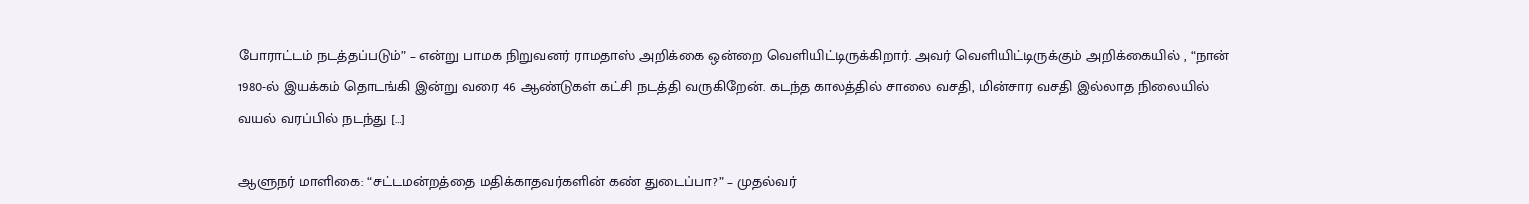போராட்டம் நடத்தப்படும்” – என்று பாமக நிறுவனர் ராமதாஸ் அறிக்கை ஒன்றை வெளியிட்டிருக்கிறார். அவர் வெளியிட்டிருக்கும் அறிக்கையில் , “நான் 1980-ல் இயக்கம் தொடங்கி இன்று வரை 46 ஆண்டுகள் கட்சி நடத்தி வருகிறேன். கடந்த காலத்தில் சாலை வசதி, மின்சார வசதி இல்லாத நிலையில் வயல் வரப்பில் நடந்து […]

ஆளுநர் மாளிகை: “சட்டமன்றத்தை மதிக்காதவர்களின் கண் துடைப்பா?” – முதல்வர்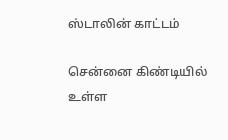ஸ்டாலின் காட்டம்

சென்னை கிண்டியில் உள்ள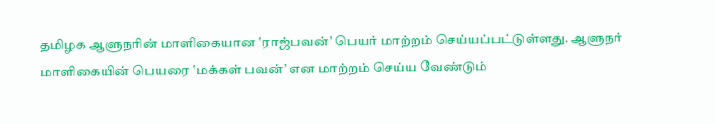தமிழக ஆளுநரின் மாளிகையான ‛ராஜ்பவன்’ பெயர் மாற்றம் செய்யப்பட்டுள்ளது. ஆளுநர் மாளிகையின் பெயரை ‛மக்கள் பவன்’ என மாற்றம் செய்ய வேண்டும்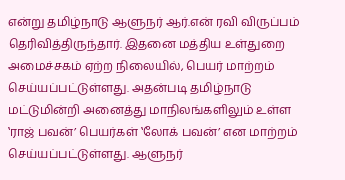என்று தமிழ்நாடு ஆளுநர் ஆர்.என் ரவி விருப்பம் தெரிவித்திருந்தார். இதனை மத்திய உள்துறை அமைச்சகம் ஏற்ற நிலையில், பெயர் மாற்றம் செய்யப்பட்டுள்ளது. அதன்படி தமிழ்நாடு மட்டுமின்றி அனைத்து மாநிலங்களிலும் உள்ள ‛ராஜ் பவன்’ பெயர்கள் ‛லோக் பவன்’ என மாற்றம் செய்யப்பட்டுள்ளது. ஆளுநர்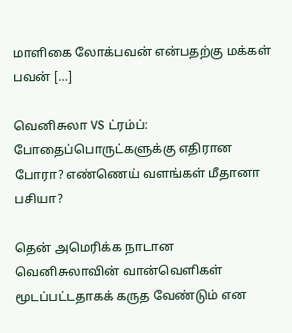மாளிகை லோக்பவன் என்பதற்கு மக்கள் பவன் […]

வெனிசுலா VS ட்ரம்ப்: போதைப்பொருட்களுக்கு எதிரான போரா? எண்ணெய் வளங்கள் மீதானா பசியா?

தென் அமெரிக்க நாடான வெனிசுலாவின் வான்வெளிகள் மூடப்பட்டதாகக் கருத வேண்டும் என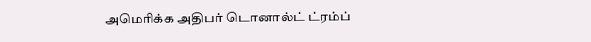அமெரிக்க அதிபர் டொனால்ட் ட்ரம்ப்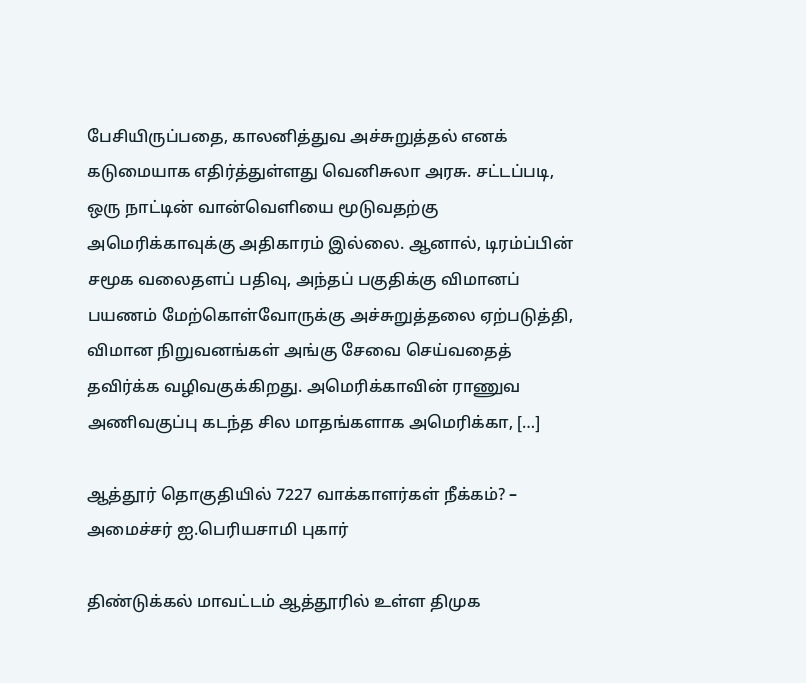பேசியிருப்பதை, காலனித்துவ அச்சுறுத்தல் எனக் கடுமையாக எதிர்த்துள்ளது வெனிசுலா அரசு. சட்டப்படி, ஒரு நாட்டின் வான்வெளியை மூடுவதற்கு அமெரிக்காவுக்கு அதிகாரம் இல்லை. ஆனால், டிரம்ப்பின் சமூக வலைதளப் பதிவு, அந்தப் பகுதிக்கு விமானப் பயணம் மேற்கொள்வோருக்கு அச்சுறுத்தலை ஏற்படுத்தி, விமான நிறுவனங்கள் அங்கு சேவை செய்வதைத் தவிர்க்க வழிவகுக்கிறது. அமெரிக்காவின் ராணுவ அணிவகுப்பு கடந்த சில மாதங்களாக அமெரிக்கா, […]

ஆத்தூர் தொகுதியில் 7227 வாக்காளர்கள் நீக்கம்? – அமைச்சர் ஐ.பெரியசாமி புகார்

திண்டுக்கல் மாவட்டம் ஆத்தூரில் உள்ள திமுக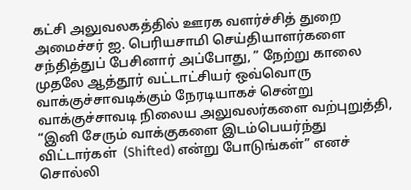கட்சி அலுவலகத்தில் ஊரக வளர்ச்சித் துறை அமைச்சர் ஐ. பெரியசாமி செய்தியாளர்களை சந்தித்துப் பேசினார் அப்போது, ” நேற்று காலை முதலே ஆத்தூர் வட்டாட்சியர் ஒவ்வொரு வாக்குச்சாவடிக்கும் நேரடியாகச் சென்று வாக்குச்சாவடி நிலைய அலுவலர்களை வற்புறுத்தி, “இனி சேரும் வாக்குகளை இடம்பெயர்ந்து விட்டார்கள்  (Shifted) என்று போடுங்கள்” எனச் சொல்லி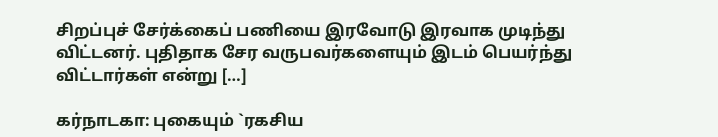சிறப்புச் சேர்க்கைப் பணியை இரவோடு இரவாக முடிந்து விட்டனர். புதிதாக சேர வருபவர்களையும் இடம் பெயர்ந்து விட்டார்கள் என்று […]

கர்நாடகா: புகையும் `ரகசிய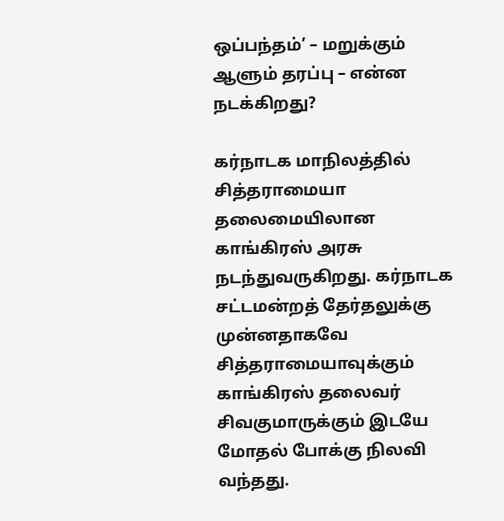ஒப்பந்தம்’ – மறுக்கும் ஆளும் தரப்பு – என்ன நடக்கிறது?

கர்நாடக மாநிலத்தில் சித்தராமையா தலைமையிலான காங்கிரஸ் அரசு நடந்துவருகிறது. கர்நாடக சட்டமன்றத் தேர்தலுக்கு முன்னதாகவே சித்தராமையாவுக்கும் காங்கிரஸ் தலைவர் சிவகுமாருக்கும் இடயே மோதல் போக்கு நிலவி வந்தது.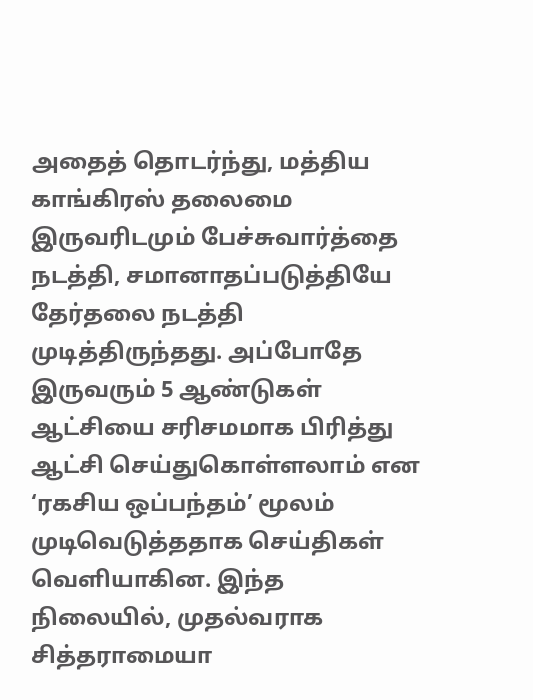அதைத் தொடர்ந்து, மத்திய காங்கிரஸ் தலைமை இருவரிடமும் பேச்சுவார்த்தை நடத்தி, சமானாதப்படுத்தியே தேர்தலை நடத்தி முடித்திருந்தது. அப்போதே இருவரும் 5 ஆண்டுகள் ஆட்சியை சரிசமமாக பிரித்து ஆட்சி செய்துகொள்ளலாம் என ‘ரகசிய ஒப்பந்தம்’ மூலம் முடிவெடுத்ததாக செய்திகள் வெளியாகின. இந்த நிலையில், முதல்வராக சித்தராமையா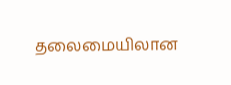தலைமையிலான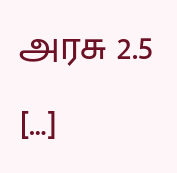அரசு 2.5 […]